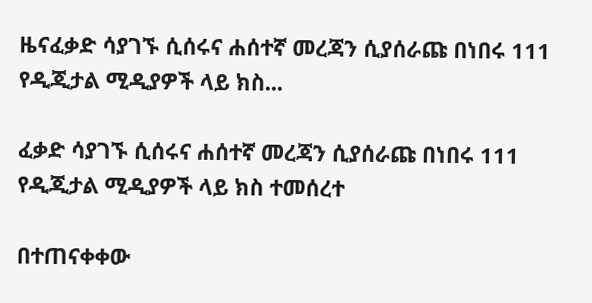ዜናፈቃድ ሳያገኙ ሲሰሩና ሐሰተኛ መረጃን ሲያሰራጩ በነበሩ 111 የዲጂታል ሚዲያዎች ላይ ክስ...

ፈቃድ ሳያገኙ ሲሰሩና ሐሰተኛ መረጃን ሲያሰራጩ በነበሩ 111 የዲጂታል ሚዲያዎች ላይ ክስ ተመሰረተ

በተጠናቀቀው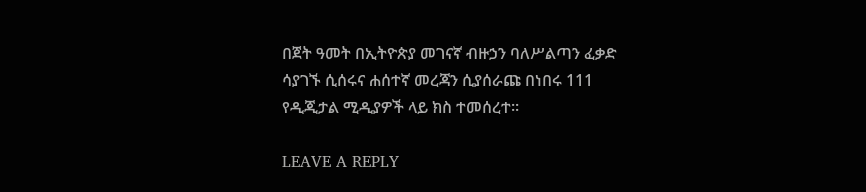በጀት ዓመት በኢትዮጵያ መገናኛ ብዙኃን ባለሥልጣን ፈቃድ ሳያገኙ ሲሰሩና ሐሰተኛ መረጃን ሲያሰራጩ በነበሩ 111 የዲጂታል ሚዲያዎች ላይ ክስ ተመሰረተ፡፡

LEAVE A REPLY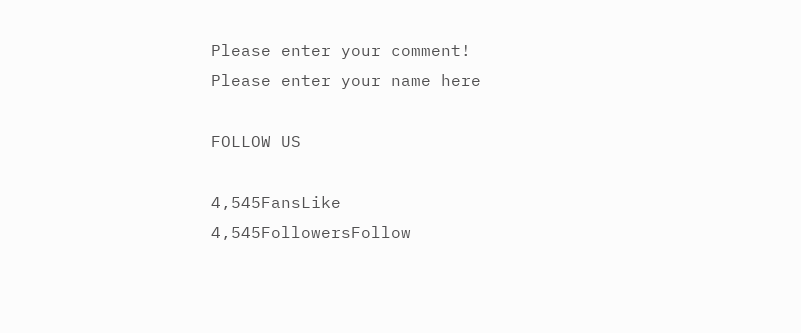Please enter your comment!
Please enter your name here

FOLLOW US

4,545FansLike
4,545FollowersFollow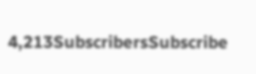4,213SubscribersSubscribe